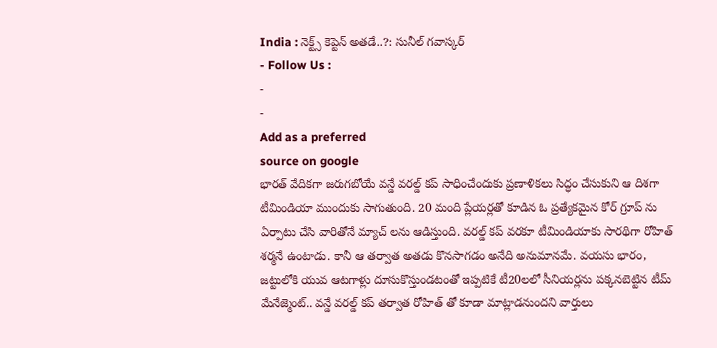India : నెక్ట్స్ కెప్టెన్ అతడే..?: సునీల్ గవాస్కర్
- Follow Us :
-
-
Add as a preferred
source on google
భారత్ వేదికగా జరుగబోయే వన్డే వరల్డ్ కప్ సాధించేందుకు ప్రణాళికలు సిద్ధం చేసుకుని ఆ దిశగా టీమిండియా ముందుకు సాగుతుంది. 20 మంది ప్లేయర్లతో కూడిన ఓ ప్రత్యేకమైన కోర్ గ్రూప్ ను ఏర్పాటు చేసి వారితోనే మ్యాచ్ లను ఆడిస్తుంది. వరల్డ్ కప్ వరకూ టీమిండియాకు సారథిగా రోహిత్ శర్మనే ఉంటాడు. కానీ ఆ తర్వాత అతడు కొనసాగడం అనేది అనుమానమే. వయసు భారం, జట్టులోకి యువ ఆటగాళ్లు దూసుకొస్తుండటంతో ఇప్పటికే టీ20లలో సీనియర్లను పక్కనబెట్టిన టీమ్ మేనేజ్మెంట్.. వన్డే వరల్డ్ కప్ తర్వాత రోహిత్ తో కూడా మాట్లాడనుందని వార్తులు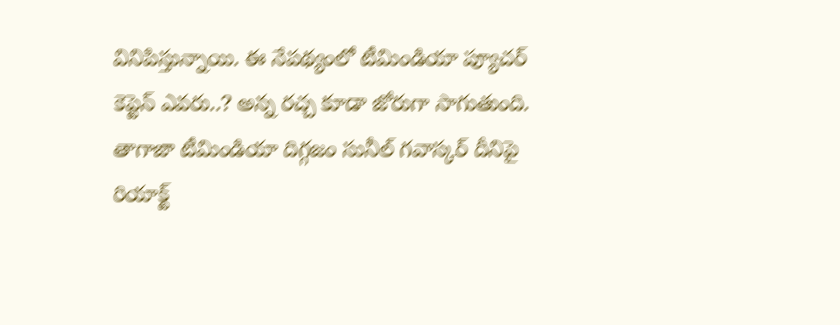వినిపిస్తున్నాయి. ఈ నేపథ్యంలో టీమిండియా ప్యూచర్ కెప్టెన్ ఎవరు..? అన్న రచ్చ కూడా జోరుగా సాగుతుంది. తాగాజా టీమిండియా దిగ్గజం సునీల్ గవాస్కర్ దీనిపై రియాక్ట్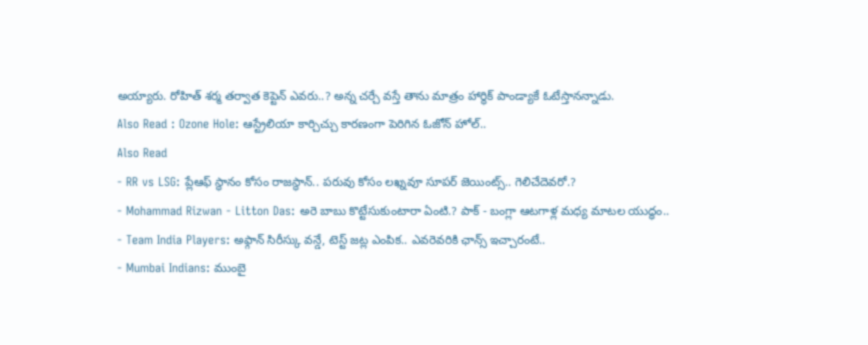అయ్యారు. రోహిత్ శర్మ తర్వాత కెప్టెన్ ఎవరు..? అన్న చర్చే వస్తే తాను మాత్రం హార్థిక్ పాండ్యాకే ఓటేస్తానన్నాడు.
Also Read : Ozone Hole: ఆస్ట్రేలియా కార్చిచ్చు కారణంగా పెరిగిన ఓజోన్ హోల్..
Also Read
- RR vs LSG: ప్లేఆఫ్ స్థానం కోసం రాజస్థాన్.. పరువు కోసం లఖ్నవూ సూపర్ జెయింట్స్.. గెలిచేదెవరో.?
- Mohammad Rizwan - Litton Das: అరె బాబు కొట్టేసుకుంటారా ఏంటి.? పాక్ - బంగ్లా ఆటగాళ్ల మధ్య మాటల యుద్ధం..
- Team India Players: అఫ్గాన్ సిరీస్కు వన్డే, టెస్ట్ జట్ల ఎంపిక.. ఎవరెవరికి ఛాన్స్ ఇచ్చారంటే..
- Mumbai Indians: ముంబై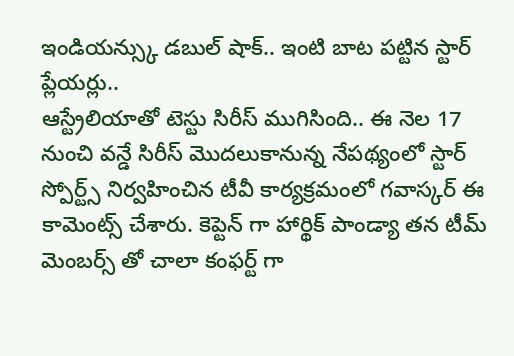ఇండియన్స్కు డబుల్ షాక్.. ఇంటి బాట పట్టిన స్టార్ ప్లేయర్లు..
ఆస్ట్రేలియాతో టెస్టు సిరీస్ ముగిసింది.. ఈ నెల 17 నుంచి వన్డే సిరీస్ మొదలుకానున్న నేపథ్యంలో స్టార్ స్పోర్ట్స్ నిర్వహించిన టీవీ కార్యక్రమంలో గవాస్కర్ ఈ కామెంట్స్ చేశారు. కెప్టెన్ గా హార్థిక్ పాండ్యా తన టీమ్ మెంబర్స్ తో చాలా కంఫర్ట్ గా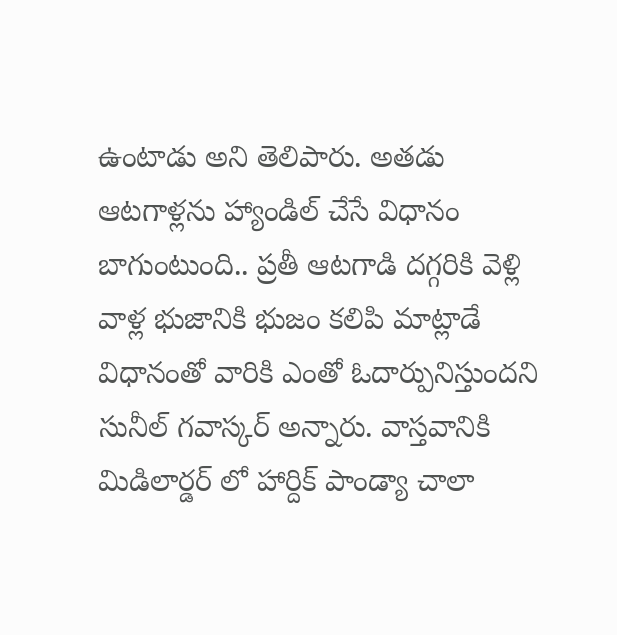ఉంటాడు అని తెలిపారు. అతడు ఆటగాళ్లను హ్యాండిల్ చేసే విధానం బాగుంటుంది.. ప్రతీ ఆటగాడి దగ్గరికి వెళ్లి వాళ్ల భుజానికి భుజం కలిపి మాట్లాడే విధానంతో వారికి ఎంతో ఓదార్పునిస్తుందని సునీల్ గవాస్కర్ అన్నారు. వాస్తవానికి మిడిలార్డర్ లో హార్దిక్ పాండ్యా చాలా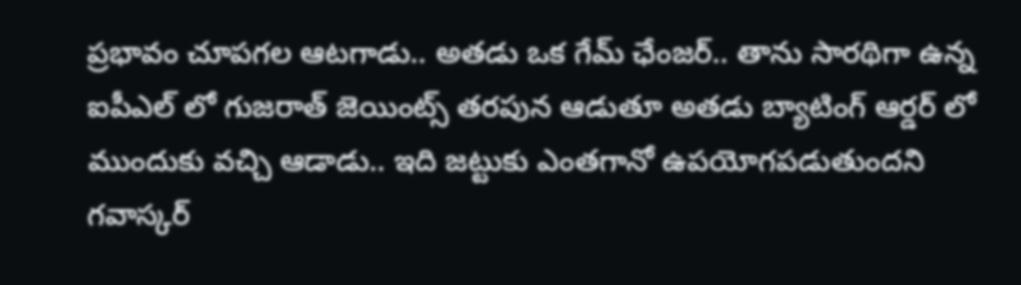ప్రభావం చూపగల ఆటగాడు.. అతడు ఒక గేమ్ ఛేంజర్.. తాను సారథిగా ఉన్న ఐపీఎల్ లో గుజరాత్ జెయింట్స్ తరపున ఆడుతూ అతడు బ్యాటింగ్ ఆర్డర్ లో ముందుకు వచ్చి ఆడాడు.. ఇది జట్టుకు ఎంతగానో ఉపయోగపడుతుందని గవాస్కర్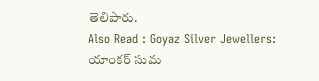తెలిపారు.
Also Read : Goyaz Silver Jewellers: యాంకర్ సుమ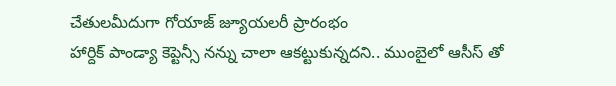చేతులమీదుగా గోయాజ్ జ్యూయలరీ ప్రారంభం
హార్దిక్ పాండ్యా కెప్టెన్సీ నన్ను చాలా ఆకట్టుకున్నదని.. ముంబైలో ఆసీస్ తో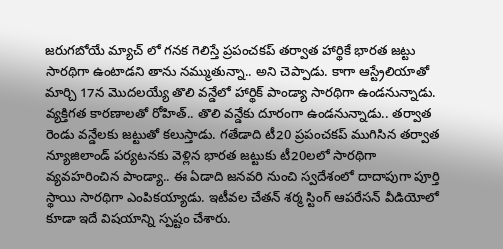జరుగబోయే మ్యాచ్ లో గనక గెలిస్తే ప్రపంచకప్ తర్వాత హార్థికే భారత జట్టు సారథిగా ఉంటాడని తాను నమ్ముతున్నా.. అని చెప్పాడు. కాగా ఆస్ట్రేలియాతో మార్చి 17న మొదలయ్యే తొలి వన్డేలో హార్థిక్ పాండ్యా సారథిగా ఉండనున్నాడు. వ్యక్తిగత కారణాలతో రోహిత్.. తొలి వన్డేకు దూరంగా ఉండనున్నాడు.. తర్వాత రెండు వన్డేలకు జట్టుతో కలుస్తాడు. గతేడాది టీ20 ప్రపంచకప్ ముగిసిన తర్వాత న్యూజిలాండ్ పర్యటనకు వెళ్లిన భారత జట్టుకు టీ20లలో సారథిగా వ్యవహరించిన పాండ్యా.. ఈ ఏడాది జనవరి నుంచి స్వదేశంలో దాదాపుగా పూర్తి స్థాయి సారథిగా ఎంపికయ్యాడు. ఇటీవల చేతన్ శర్మ స్టింగ్ ఆపరేసన్ వీడియోలో కూడా ఇదే విషయాన్ని స్పష్టం చేశారు.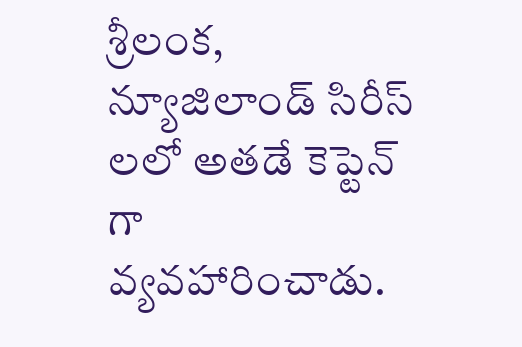శ్రీలంక, న్యూజిలాండ్ సిరీస్ లలో అతడే కెప్టెన్ గా వ్యవహారించాడు.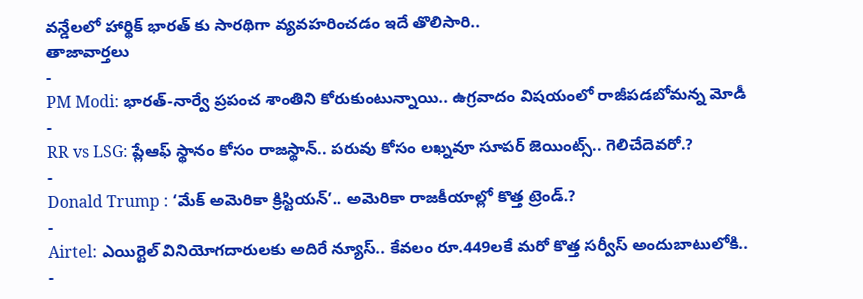వన్డేలలో హార్థిక్ భారత్ కు సారథిగా వ్యవహరించడం ఇదే తొలిసారి..
తాజావార్తలు
-
PM Modi: భారత్-నార్వే ప్రపంచ శాంతిని కోరుకుంటున్నాయి.. ఉగ్రవాదం విషయంలో రాజీపడబోమన్న మోడీ
-
RR vs LSG: ప్లేఆఫ్ స్థానం కోసం రాజస్థాన్.. పరువు కోసం లఖ్నవూ సూపర్ జెయింట్స్.. గెలిచేదెవరో.?
-
Donald Trump : ‘మేక్ అమెరికా క్రిస్టియన్’.. అమెరికా రాజకీయాల్లో కొత్త ట్రెండ్.?
-
Airtel: ఎయిర్టెల్ వినియోగదారులకు అదిరే న్యూస్.. కేవలం రూ.449లకే మరో కొత్త సర్వీస్ అందుబాటులోకి..
-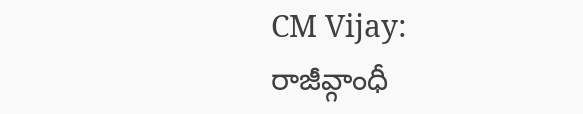CM Vijay: రాజీవ్గాంధీ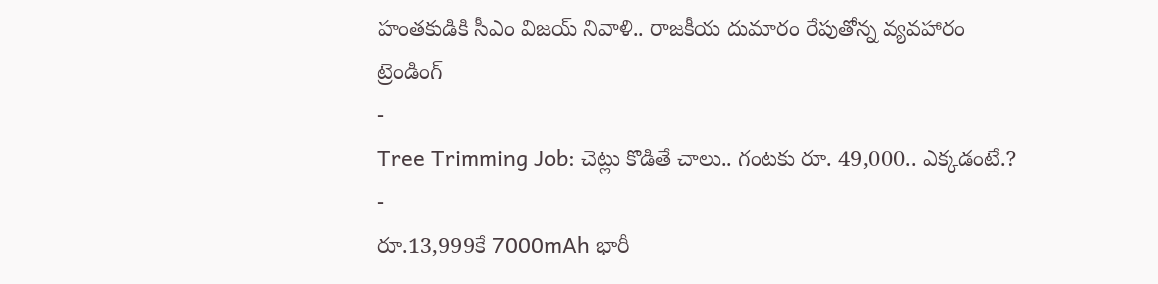హంతకుడికి సీఎం విజయ్ నివాళి.. రాజకీయ దుమారం రేపుతోన్న వ్యవహారం
ట్రెండింగ్
-
Tree Trimming Job: చెట్లు కొడితే చాలు.. గంటకు రూ. 49,000.. ఎక్కడంటే.?
-
రూ.13,999కే 7000mAh భారీ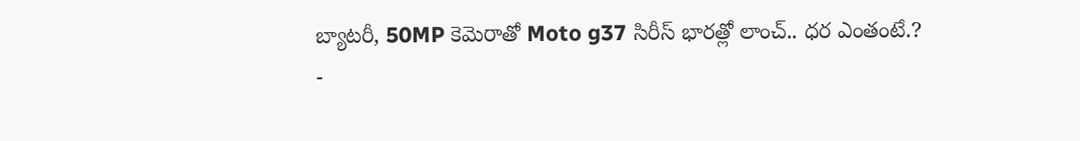బ్యాటరీ, 50MP కెమెరాతో Moto g37 సిరీస్ భారత్లో లాంచ్.. ధర ఎంతంటే.?
-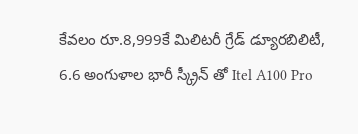కేవలం రూ.8,999కే మిలిటరీ గ్రేడ్ డ్యూరబిలిటీ, 6.6 అంగుళాల భారీ స్క్రీన్ తో Itel A100 Pro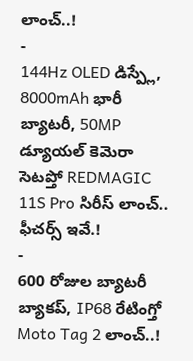లాంచ్..!
-
144Hz OLED డిస్ప్లే, 8000mAh భారీ బ్యాటరీ, 50MP డ్యూయల్ కెమెరా సెటప్తో REDMAGIC 11S Pro సిరీస్ లాంచ్.. ఫీచర్స్ ఇవే.!
-
600 రోజుల బ్యాటరీ బ్యాకప్, IP68 రేటింగ్తో Moto Tag 2 లాంచ్..!